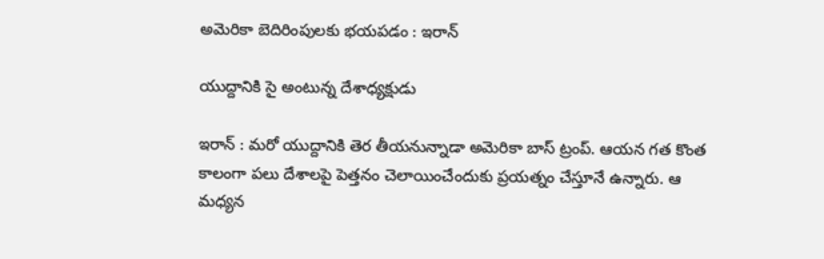అమెరికా బెదిరింపుల‌కు భ‌యప‌డం : ఇరాన్

యుద్దానికి సై అంటున్న దేశాధ్య‌క్షుడు

ఇరాన్ : మ‌రో యుద్దానికి తెర తీయ‌నున్నాడా అమెరికా బాస్ ట్రంప్. ఆయ‌న గ‌త కొంత కాలంగా ప‌లు దేశాలపై పెత్త‌నం చెలాయించేందుకు ప్ర‌య‌త్నం చేస్తూనే ఉన్నారు. ఆ మధ్య‌న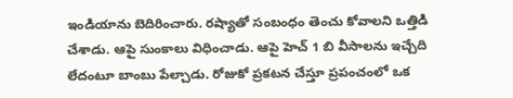ఇండియాను బెదిరించారు. ర‌ష్యాతో సంబంధం తెంచు కోవాల‌ని ఒత్తిడి చేశాడు. ఆపై సుంకాలు విధించాడు. ఆపై హెచ్ 1 బి వీసాల‌ను ఇచ్చేది లేదంటూ బాంబు పేల్చాడు. రోజుకో ప్ర‌క‌ట‌న చేస్తూ ప్ర‌పంచంలో ఒక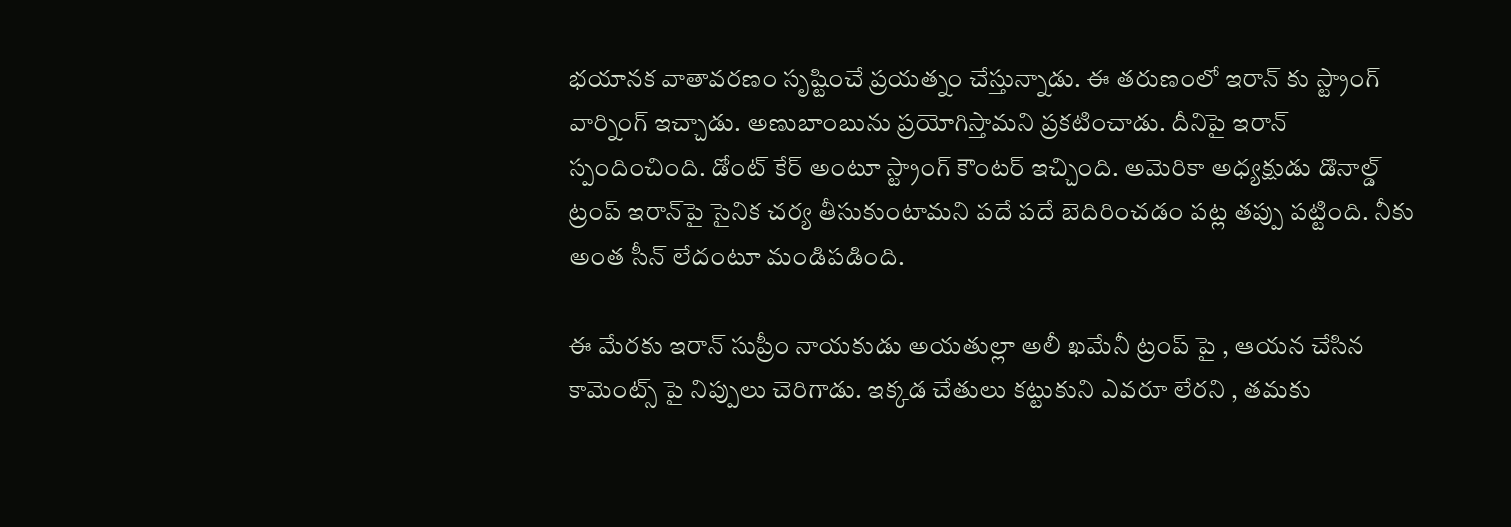భ‌యాన‌క వాతావ‌ర‌ణం సృష్టించే ప్ర‌యత్నం చేస్తున్నాడు. ఈ త‌రుణంలో ఇరాన్ కు స్ట్రాంగ్ వార్నింగ్ ఇచ్చాడు. అణుబాంబును ప్ర‌యోగిస్తామ‌ని ప్ర‌క‌టించాడు. దీనిపై ఇరాన్ స్పందించింది. డోంట్ కేర్ అంటూ స్ట్రాంగ్ కౌంట‌ర్ ఇచ్చింది. అమెరికా అధ్యక్షుడు డొనాల్డ్ ట్రంప్ ఇరాన్‌పై సైనిక చర్య తీసుకుంటామని పదే పదే బెదిరించడం ప‌ట్ల త‌ప్పు ప‌ట్టింది. నీకు అంత సీన్ లేదంటూ మండిప‌డింది.

ఈ మేర‌కు ఇరాన్ సుప్రీం నాయకుడు అయతుల్లా అలీ ఖమేనీ ట్రంప్ పై , ఆయ‌న చేసిన కామెంట్స్ పై నిప్పులు చెరిగాడు. ఇక్క‌డ చేతులు క‌ట్టుకుని ఎవ‌రూ లేర‌ని , త‌మ‌కు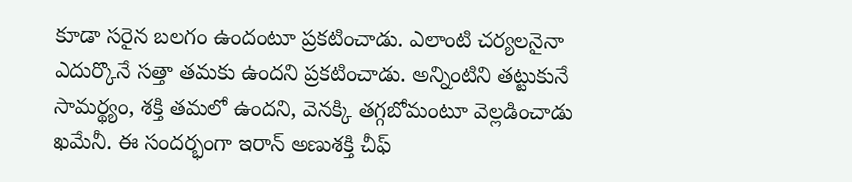కూడా స‌రైన బ‌ల‌గం ఉందంటూ ప్ర‌కటించాడు. ఎలాంటి చ‌ర్య‌ల‌నైనా ఎదుర్కొనే స‌త్తా త‌మ‌కు ఉందని ప్ర‌క‌టించాడు. అన్నింటిని త‌ట్టుకునే సామ‌ర్థ్యం, శ‌క్తి త‌మ‌లో ఉంద‌ని, వెన‌క్కి త‌గ్గ‌బోమంటూ వెల్ల‌డించాడు ఖ‌మేనీ. ఈ సంద‌ర్భంగా ఇరాన్ అణుశక్తి చీఫ్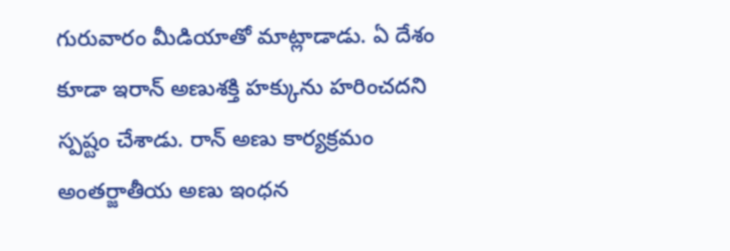గురువారం మీడియాతో మాట్లాడాడు. ఏ దేశం కూడా ఇరాన్ అణుశక్తి హక్కును హరించదని స్ప‌ష్టం చేశాడు. రాన్ అణు కార్యక్రమం అంతర్జాతీయ అణు ఇంధన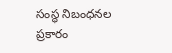సంస్థ నిబంధనల ప్రకారం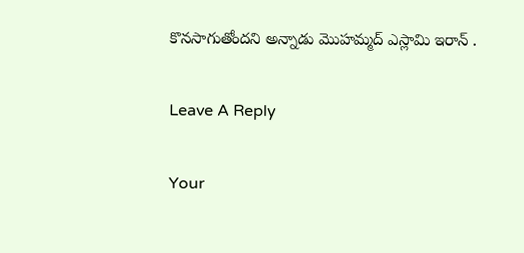కొనసాగుతోందని అన్నాడు మొహమ్మద్ ఎస్లామి ఇరాన్ .

Leave A Reply

Your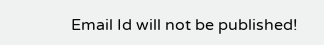Email Id will not be published!